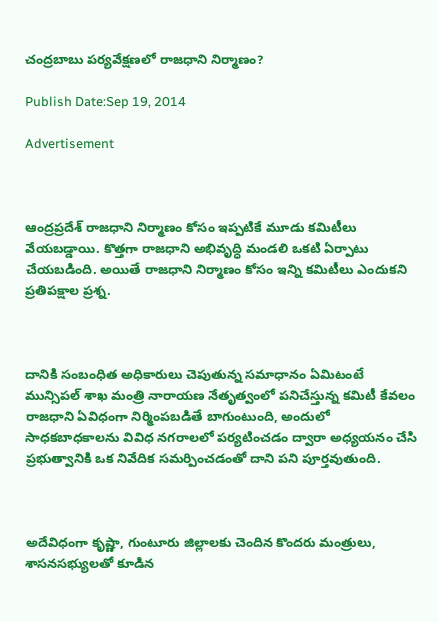చంద్రబాబు పర్యవేక్షణలో రాజధాని నిర్మాణం?

Publish Date:Sep 19, 2014

Advertisement



ఆంద్రప్రదేశ్ రాజధాని నిర్మాణం కోసం ఇప్పటికే మూడు కమిటీలు వేయబడ్డాయి. కొత్తగా రాజధాని అభివృద్ధి మండలి ఒకటి ఏర్పాటు చేయబడింది. అయితే రాజధాని నిర్మాణం కోసం ఇన్ని కమిటీలు ఎందుకని ప్రతిపక్షాల ప్రశ్న.



దానికి సంబంధిత అధికారులు చెపుతున్న సమాధానం ఏమిటంటే మున్సిపల్ శాఖ మంత్రి నారాయణ నేతృత్వంలో పనిచేస్తున్న కమిటీ కేవలం రాజధాని ఏవిధంగా నిర్మింపబడితే బాగుంటుంది, అందులో సాధకబాధకాలను వివిధ నగరాలలో పర్యటించడం ద్వారా అధ్యయనం చేసి ప్రభుత్వానికి ఒక నివేదిక సమర్పించడంతో దాని పని పూర్తవుతుంది.



అదేవిధంగా కృష్ణా, గుంటూరు జిల్లాలకు చెందిన కొందరు మంత్రులు, శాసనసభ్యులతో కూడిన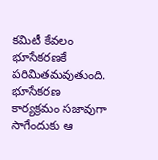కమిటీ కేవలం భూసేకరణకే పరిమితమవుతుంది. భూసేకరణ కార్యక్రమం సజావుగా సాగేందుకు ఆ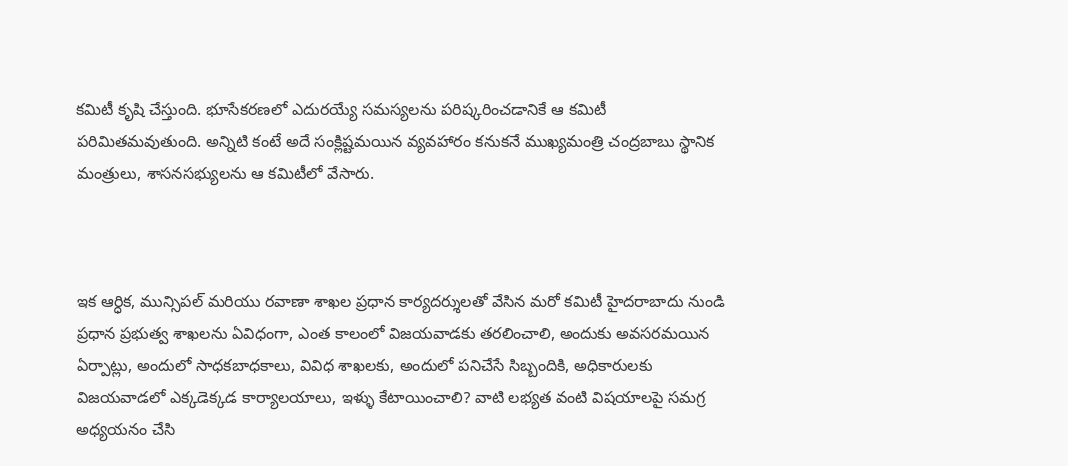కమిటీ కృషి చేస్తుంది. భూసేకరణలో ఎదురయ్యే సమస్యలను పరిష్కరించడానికే ఆ కమిటీ పరిమితమవుతుంది. అన్నిటి కంటే అదే సంక్లిష్టమయిన వ్యవహారం కనుకనే ముఖ్యమంత్రి చంద్రబాబు స్థానిక మంత్రులు, శాసనసభ్యులను ఆ కమిటీలో వేసారు.



ఇక ఆర్ధిక, మున్సిపల్ మరియు రవాణా శాఖల ప్రధాన కార్యదర్శులతో వేసిన మరో కమిటీ హైదరాబాదు నుండి ప్రధాన ప్రభుత్వ శాఖలను ఏవిధంగా, ఎంత కాలంలో విజయవాడకు తరలించాలి, అందుకు అవసరమయిన ఏర్పాట్లు, అందులో సాధకబాధకాలు, వివిధ శాఖలకు, అందులో పనిచేసే సిబ్బందికి, అధికారులకు విజయవాడలో ఎక్కడెక్కడ కార్యాలయాలు, ఇళ్ళు కేటాయించాలి? వాటి లభ్యత వంటి విషయాలపై సమగ్ర అధ్యయనం చేసి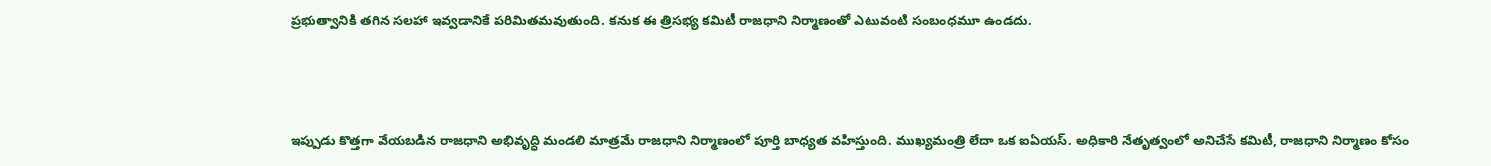ప్రభుత్వానికి తగిన సలహా ఇవ్వడానికే పరిమితమవుతుంది. కనుక ఈ త్రిసభ్య కమిటీ రాజధాని నిర్మాణంతో ఎటువంటి సంబంధమూ ఉండదు.



ఇప్పుడు కొత్తగా వేయబడిన రాజధాని అభివృద్ధి మండలి మాత్రమే రాజధాని నిర్మాణంలో పూర్తి బాధ్యత వహిస్తుంది. ముఖ్యమంత్రి లేదా ఒక ఐఏయస్. అధికారి నేతృత్వంలో అనిచేసే కమిటీ, రాజధాని నిర్మాణం కోసం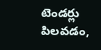టెండర్లు పిలవడం,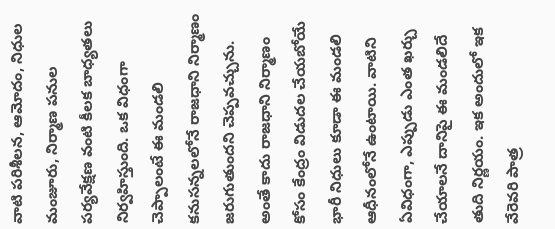వాటి పరిశీలన, ఆమోదం, నిధుల మంజూరు, నిర్మాణ పనుల పర్యవేక్షణ వంటి కీలక బాధ్యతలు నిర్వహిస్తుంది. ఒక విధంగా చెప్పాలంటే ఈ మండలి కనుసన్నలలోనే రాజధాని నిర్మాణం జరుగుతుందని చెప్పవచ్చును. అంతే కాదు రాజధాని నిర్మాణం కోసం కేంద్రం విడుదల చేయబోయే భారీ నిధులు కూడా ఈ మండలి ఆధీనంలోనే ఉంటాయి. వాటిని ఏవిధంగా, ఎప్పుడు ఎంత ఖర్చు చేయాలనే దానిపై ఈ మండలిదే తుది నిర్ణయం. ఇక అందులో ఇక వేరెవరి పాత్ర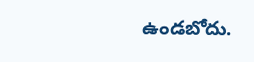ఉండబోదు.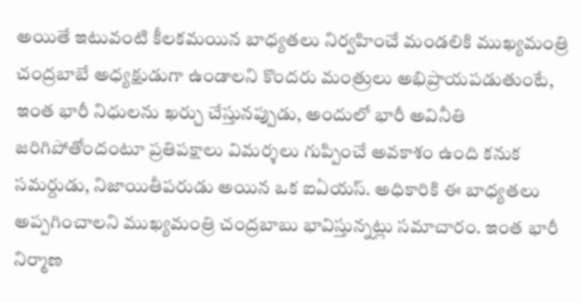అయితే ఇటువంటి కీలకమయిన బాధ్యతలు నిర్వహించే మండలికి ముఖ్యమంత్రి చంద్రబాబే అధ్యక్షుడుగా ఉండాలని కొందరు మంత్రులు అభిప్రాయపడుతుంటే, ఇంత భారీ నిధులను ఖర్చు చేస్తునప్పుడు, అందులో భారీ అవినీతి జరిగిపోతోందంటూ ప్రతిపక్షాలు విమర్శలు గుప్పించే అవకాశం ఉంది కనుక సమర్దుడు, నిజాయితీపరుడు అయిన ఒక ఐఏయస్. అధికారికి ఈ బాధ్యతలు అప్పగించాలని ముఖ్యమంత్రి చంద్రబాబు భావిస్తున్నట్లు సమాచారం. ఇంత భారీ నిర్మాణ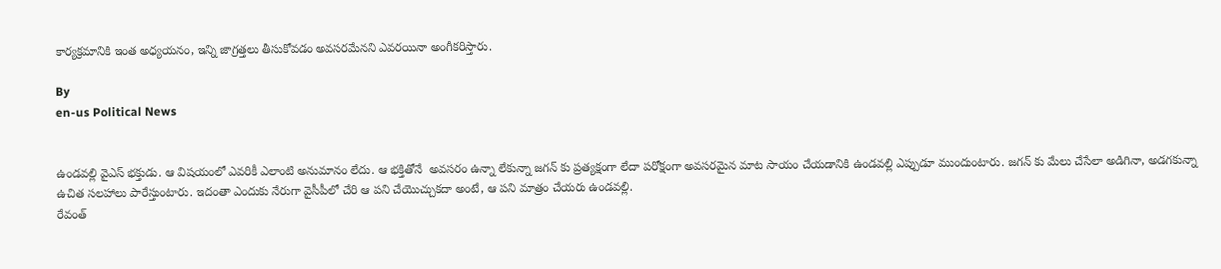కార్యక్రమానికి ఇంత అధ్యయనం, ఇన్ని జాగ్రత్తలు తీసుకోవడం అవసరమేనని ఎవరయినా అంగీకరిస్తారు.

By
en-us Political News


ఉండవల్లి వైఎస్ భక్తుడు. ఆ విషయంలో ఎవరికీ ఎలాంటి అనుమానం లేదు. ఆ భక్తితోనే  అవసరం ఉన్నా లేకున్నా జగన్ కు ప్రత్యక్షంగా లేదా పరోక్షంగా అవసరమైన మాట సాయం చేయడానికి ఉండవల్లి ఎప్పుడూ ముందుంటారు. జగన్ కు మేలు చేసేలా అడిగినా, అడగకున్నా ఉచిత సలహాలు పారేస్తుంటారు. ఇదంతా ఎందుకు నేరుగా వైసీపీలో చేరి ఆ పని చేయొచ్చుకదా అంటే, ఆ పని మాత్రం చేయరు ఉండవల్లి.
రేవంత్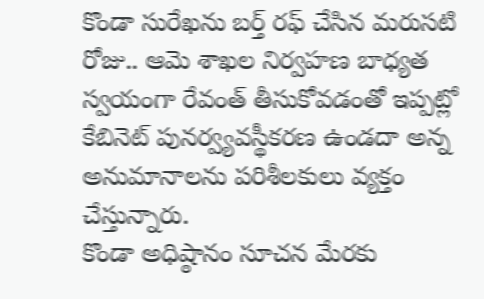కొండా సురేఖను బర్త్ రఫ్ చేసిన మరుసటి రోజు.. ఆమె శాఖల నిర్వహణ బాధ్యత స్వయంగా రేవంత్ తీసుకోవడంతో ఇప్పట్లో కేబినెట్ పునర్వ్యవస్థీకరణ ఉండదా అన్న అనుమానాలను పరిశీలకులు వ్యక్తం చేస్తున్నారు.
కొండా అధిష్ఠానం సూచన మేరకు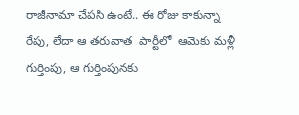రాజీనామా చేపసి ఉంటే.. ఈ రోజు కాకున్నా రేపు, లేదా ఆ తరువాత  పార్టీలో  ఆమెకు మళ్లీ గుర్తింపు, ఆ గుర్తింపునకు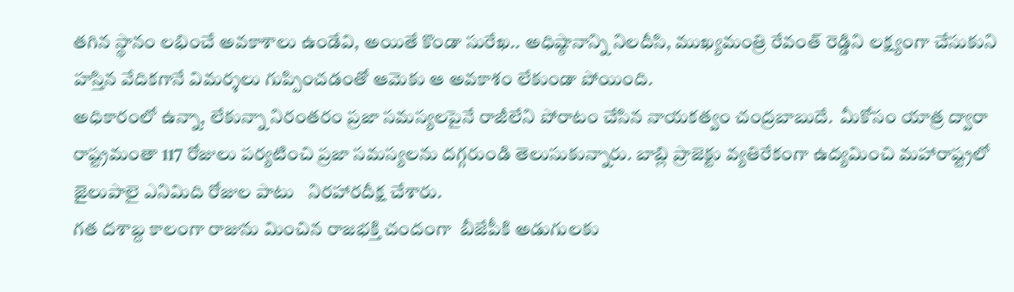తగిన స్థానం లభించే అవకాశాలు ఉండేవి, అయితే కొండా సురేఖ.. అధిష్ఠానాన్ని నిలదీసి, ముఖ్యమంత్రి రేవంత్ రెడ్డిని లక్ష్యంగా చేసుకుని హస్తిన వేదికగానే విమర్శలు గుప్పించడంతో ఆమెకు ఆ అవకాశం లేకుండా పోయింది.
అధికారంలో ఉన్నా, లేకున్నా నిరంతరం ప్రజా సమస్యలపైనే రాజీలేని పోరాటం చేసిన నాయకత్వం చంద్రబాబుదే.  మీకోసం యాత్ర ద్వారా రాష్ట్రమంతా 117 రోజులు పర్యటించి ప్రజా సమస్యలను దగ్గరుండి తెలుసుకున్నారు. బాబ్లి ప్రాజెక్టు వ్యతిరేకంగా ఉద్యమించి మహారాష్ట్రలో జైలుపాలై ఎనిమిది రోజుల పాటు   నిరహారదీక్ష చేశారు.
గత దశాబ్ద కాలంగా రాజును మించిన రాజభక్తి చందంగా  బీజేపీకి అడుగులకు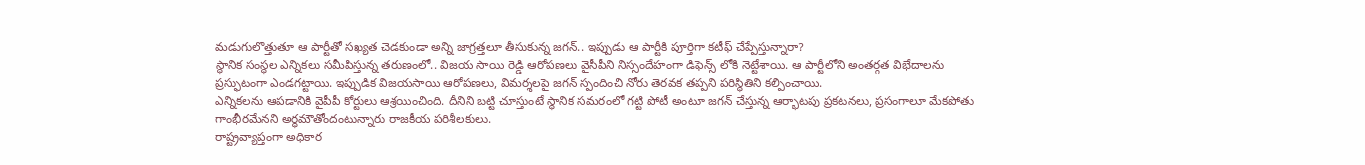మడుగులొత్తుతూ ఆ పార్టీతో సఖ్యత చెడకుండా అన్ని జాగ్రత్తలూ తీసుకున్న జగన్.. ఇప్పుడు ఆ పార్టీకి పూర్తిగా కటీఫ్ చేప్పేస్తున్నారా?
స్థానిక సంస్థల ఎన్నికలు సమీపిస్తున్న తరుణంలో.. విజయ సాయి రెడ్డి ఆరోపణలు వైసీపీని నిస్సందేహంగా డిఫెన్స్ లోకి నెట్టేశాయి. ఆ పార్టీలోని అంతర్గత విభేదాలను ప్రస్ఫుటంగా ఎండగట్టాయి. ఇప్పుడిక విజయసాయి ఆరోపణలు, విమర్శలపై జగన్ స్పందించి నోరు తెరవక తప్పని పరిస్థితిని కల్పించాయి.
ఎన్నికలను ఆపడానికి వైపీపీ కోర్టులు ఆశ్రయించింది. దీనిని బట్టి చూస్తుంటే స్థానిక సమరంలో గట్టి పోటీ అంటూ జగన్ చేస్తున్న ఆర్భాటపు ప్రకటనలు, ప్రసంగాలూ మేకపోతు గాంభీరమేనని అర్ధమౌతోందంటున్నారు రాజకీయ పరిశీలకులు.
రాష్ట్రవ్యాప్తంగా అధికార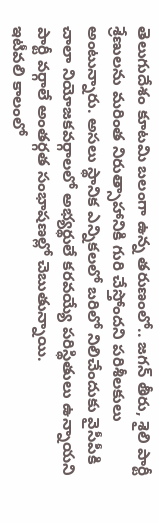తెలుగుదేశం కూటమి బలంగా ఉన్న తరుణంలో.. జగన్ తీరు, శైలి పార్టీ శ్రేణులను మరింత నిరుత్సాహానికి గురి చేస్తోందని పరిశీలకులు అంటున్నారు. అసలు స్థానిక ఎన్నికలలో బరిలో నిలిచేందుకు వైసీపీకి చాలా నియోజకవర్గాలలో అభ్యర్థులే కరవయ్యే పరిస్థితులు ఉన్నాయని పార్టీ వర్గాలే అంతర్గత సంభాషణల్లో చెబుతున్నాయి.
ఇటీవలి కాలంలో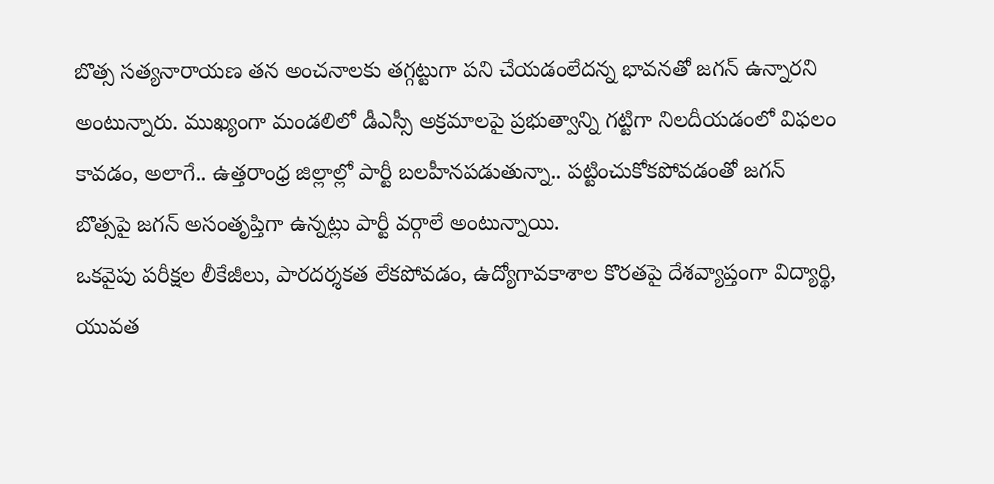బొత్స సత్యనారాయణ తన అంచనాలకు తగ్గట్టుగా పని చేయడంలేదన్న భావనతో జగన్ ఉన్నారని అంటున్నారు. ముఖ్యంగా మండలిలో డీఎస్సీ అక్రమాలపై ప్రభుత్వాన్ని గట్టిగా నిలదీయడంలో విఫలం కావడం, అలాగే.. ఉత్తరాంధ్ర జిల్లాల్లో పార్టీ బలహీనపడుతున్నా.. పట్టించుకోకపోవడంతో జగన్ బొత్సపై జగన్ అసంతృప్తిగా ఉన్నట్లు పార్టీ వర్గాలే అంటున్నాయి.
ఒకవైపు పరీక్షల లీకేజీలు, పారదర్శకత లేకపోవడం, ఉద్యోగావకాశాల కొరతపై దేశవ్యాప్తంగా విద్యార్థి, యువత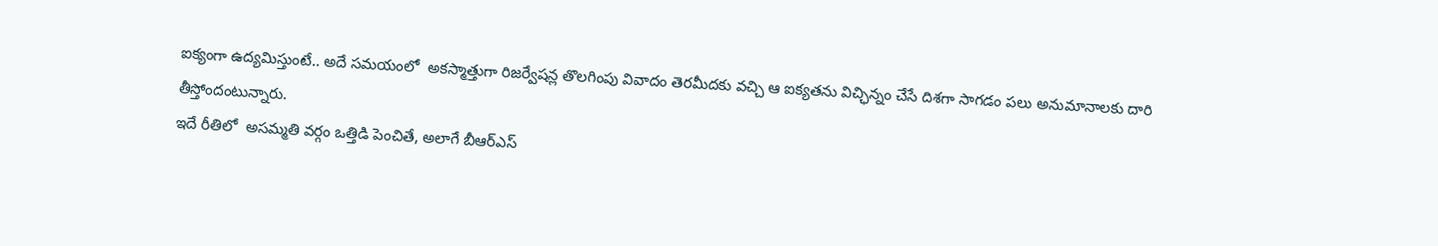ఐక్యంగా ఉద్యమిస్తుంటే.. అదే సమయంలో  అకస్మాత్తుగా రిజర్వేషన్ల తొలగింపు వివాదం తెరమీదకు వచ్చి ఆ ఐక్యతను విచ్ఛిన్నం చేసే దిశగా సాగడం పలు అనుమానాలకు దారి తీస్తోందంటున్నారు.
ఇదే రీతిలో  అసమ్మతి వర్గం ఒత్తిడి పెంచితే, అలాగే బీఆర్ఎస్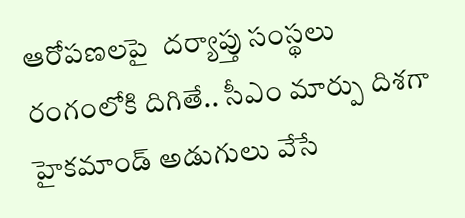ఆరోపణలపై  దర్యాప్తు సంస్థలు రంగంలోకి దిగితే.. సీఎం మార్పు దిశగా హైకమాండ్ అడుగులు వేసే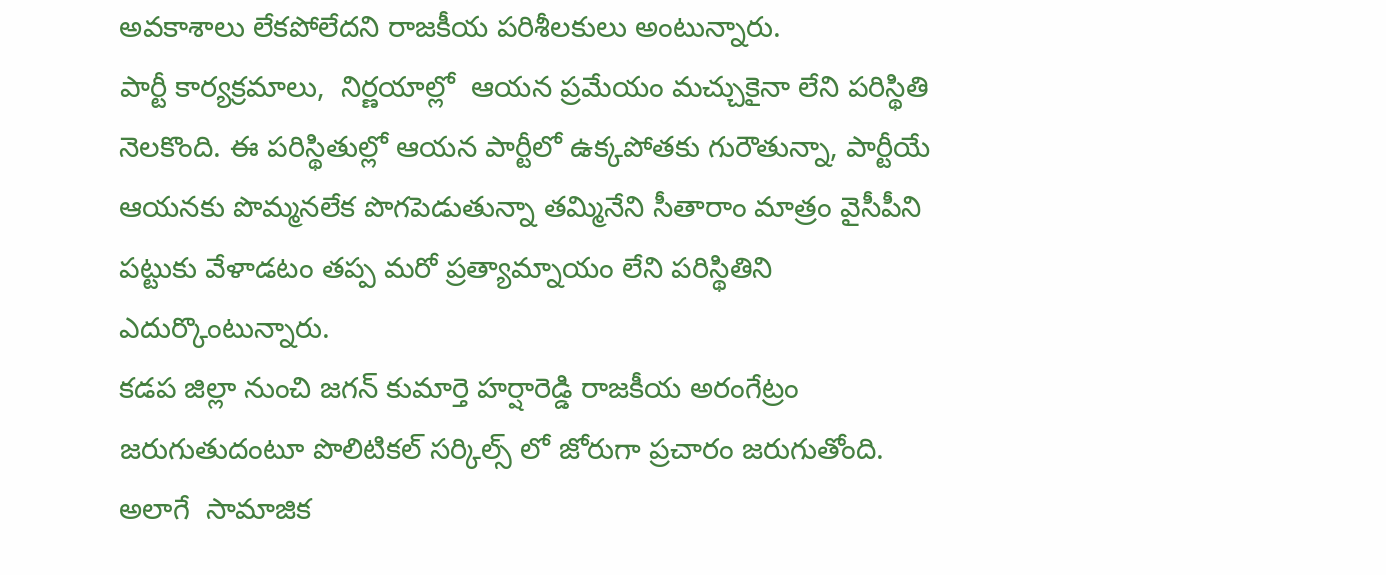అవకాశాలు లేకపోలేదని రాజకీయ పరిశీలకులు అంటున్నారు.
పార్టీ కార్యక్రమాలు,  నిర్ణయాల్లో  ఆయన ప్రమేయం మచ్చుకైనా లేని పరిస్థితి నెలకొంది. ఈ పరిస్థితుల్లో ఆయన పార్టీలో ఉక్కపోతకు గురౌతున్నా, పార్టీయే ఆయనకు పొమ్మనలేక పొగపెడుతున్నా తమ్మినేని సీతారాం మాత్రం వైసీపీని పట్టుకు వేళాడటం తప్ప మరో ప్రత్యామ్నాయం లేని పరిస్థితిని ఎదుర్కొంటున్నారు.
కడప జిల్లా నుంచి జగన్ కుమార్తె హర్షారెడ్డి రాజకీయ అరంగేట్రం జరుగుతుదంటూ పొలిటికల్ సర్కిల్స్ లో జోరుగా ప్రచారం జరుగుతోంది. అలాగే  సామాజిక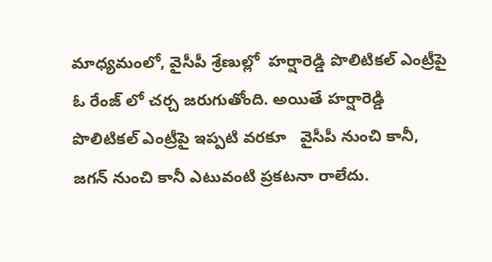మాధ్యమంలో, వైసీపీ శ్రేణుల్లో  హర్షారెడ్డి పొలిటికల్ ఎంట్రీపై ఓ రేంజ్ లో చర్చ జరుగుతోంది. అయితే హర్షారెడ్డి పొలిటికల్ ఎంట్రీపై ఇప్పటి వరకూ   వైసీపీ నుంచి కానీ, జగన్ నుంచి కానీ ఎటువంటి ప్రకటనా రాలేదు.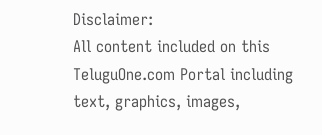Disclaimer:
All content included on this TeluguOne.com Portal including text, graphics, images,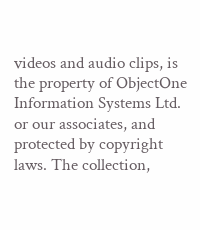videos and audio clips, is the property of ObjectOne Information Systems Ltd. or our associates, and protected by copyright laws. The collection,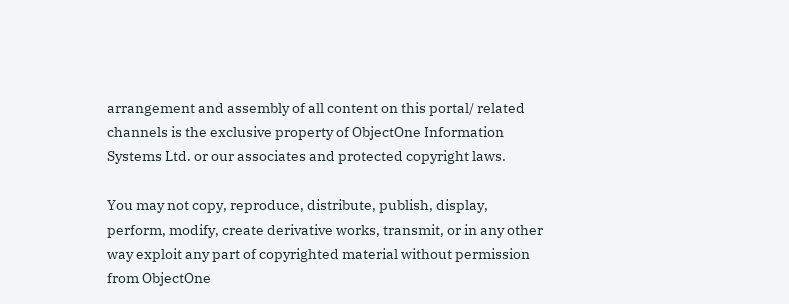arrangement and assembly of all content on this portal/ related channels is the exclusive property of ObjectOne Information Systems Ltd. or our associates and protected copyright laws.

You may not copy, reproduce, distribute, publish, display, perform, modify, create derivative works, transmit, or in any other way exploit any part of copyrighted material without permission from ObjectOne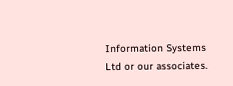Information Systems Ltd or our associates.